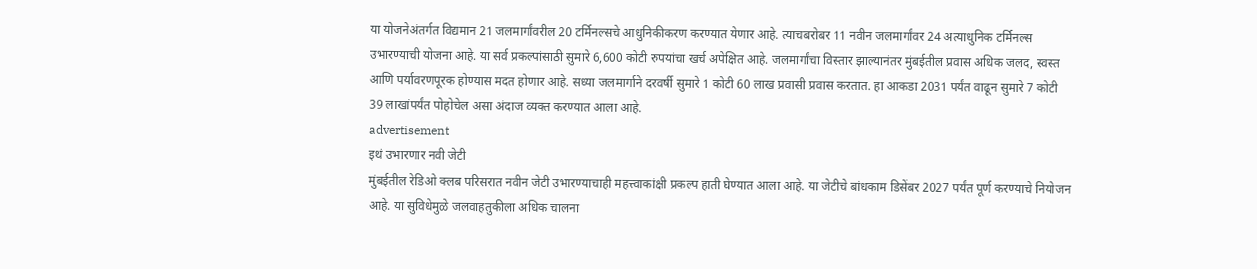या योजनेअंतर्गत विद्यमान 21 जलमार्गांवरील 20 टर्मिनल्सचे आधुनिकीकरण करण्यात येणार आहे. त्याचबरोबर 11 नवीन जलमार्गांवर 24 अत्याधुनिक टर्मिनल्स उभारण्याची योजना आहे. या सर्व प्रकल्पांसाठी सुमारे 6,600 कोटी रुपयांचा खर्च अपेक्षित आहे. जलमार्गांचा विस्तार झाल्यानंतर मुंबईतील प्रवास अधिक जलद, स्वस्त आणि पर्यावरणपूरक होण्यास मदत होणार आहे. सध्या जलमार्गाने दरवर्षी सुमारे 1 कोटी 60 लाख प्रवासी प्रवास करतात. हा आकडा 2031 पर्यंत वाढून सुमारे 7 कोटी 39 लाखांपर्यंत पोहोचेल असा अंदाज व्यक्त करण्यात आला आहे.
advertisement
इथं उभारणार नवी जेटी
मुंबईतील रेडिओ क्लब परिसरात नवीन जेटी उभारण्याचाही महत्त्वाकांक्षी प्रकल्प हाती घेण्यात आला आहे. या जेटीचे बांधकाम डिसेंबर 2027 पर्यंत पूर्ण करण्याचे नियोजन आहे. या सुविधेमुळे जलवाहतुकीला अधिक चालना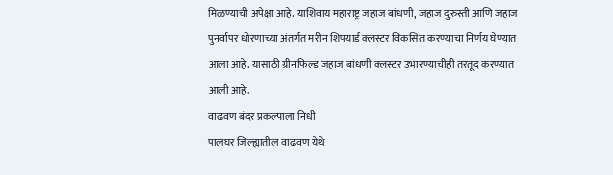मिळण्याची अपेक्षा आहे. याशिवाय महाराष्ट्र जहाज बांधणी, जहाज दुरुस्ती आणि जहाज पुनर्वापर धोरणाच्या अंतर्गत मरीन शिपयार्ड क्लस्टर विकसित करण्याचा निर्णय घेण्यात आला आहे. यासाठी ग्रीनफिल्ड जहाज बांधणी क्लस्टर उभारण्याचीही तरतूद करण्यात आली आहे.
वाढवण बंदर प्रकल्पाला निधी
पालघर जिल्ह्यातील वाढवण येथे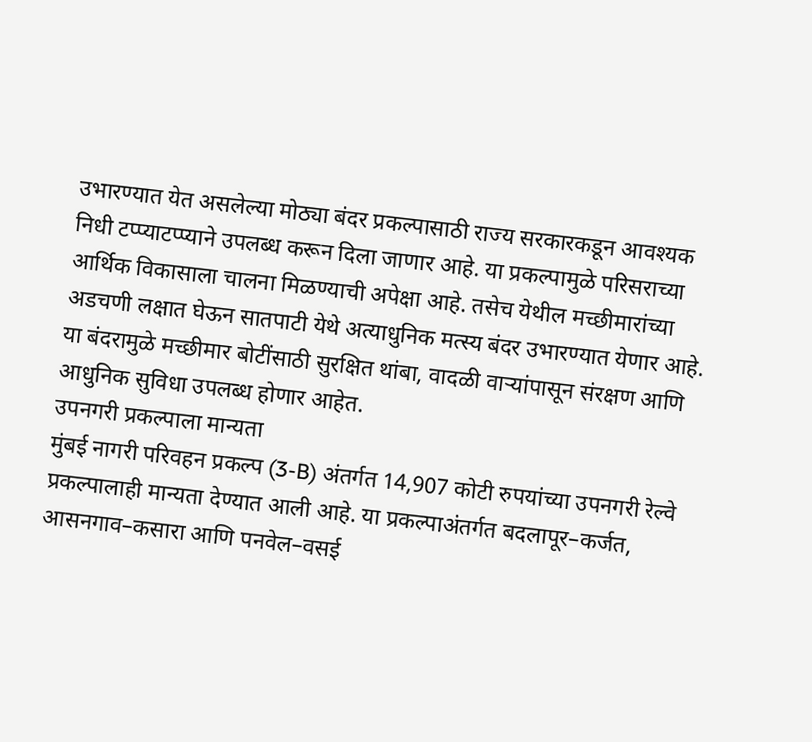उभारण्यात येत असलेल्या मोठ्या बंदर प्रकल्पासाठी राज्य सरकारकडून आवश्यक निधी टप्प्याटप्प्याने उपलब्ध करून दिला जाणार आहे. या प्रकल्पामुळे परिसराच्या आर्थिक विकासाला चालना मिळण्याची अपेक्षा आहे. तसेच येथील मच्छीमारांच्या अडचणी लक्षात घेऊन सातपाटी येथे अत्याधुनिक मत्स्य बंदर उभारण्यात येणार आहे. या बंदरामुळे मच्छीमार बोटींसाठी सुरक्षित थांबा, वादळी वाऱ्यांपासून संरक्षण आणि आधुनिक सुविधा उपलब्ध होणार आहेत.
उपनगरी प्रकल्पाला मान्यता
मुंबई नागरी परिवहन प्रकल्प (3-B) अंतर्गत 14,907 कोटी रुपयांच्या उपनगरी रेल्वे प्रकल्पालाही मान्यता देण्यात आली आहे. या प्रकल्पाअंतर्गत बदलापूर–कर्जत, आसनगाव–कसारा आणि पनवेल–वसई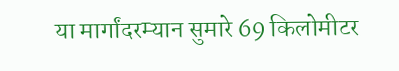या मार्गांदरम्यान सुमारे 69 किलोमीटर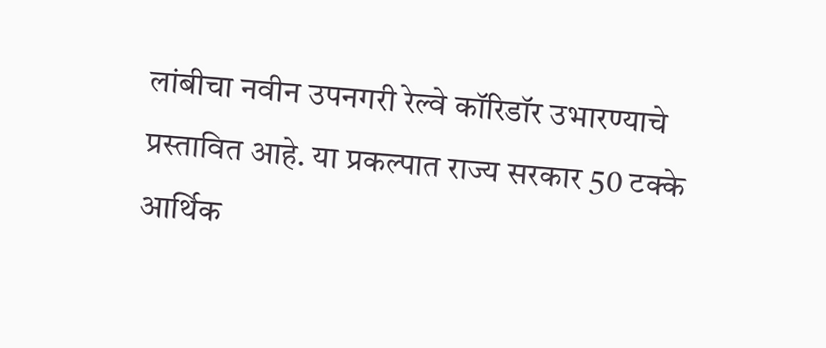लांबीचा नवीन उपनगरी रेल्वे कॉरिडॉर उभारण्याचे प्रस्तावित आहे. या प्रकल्पात राज्य सरकार 50 टक्के आर्थिक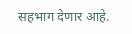सहभाग देणार आहे.